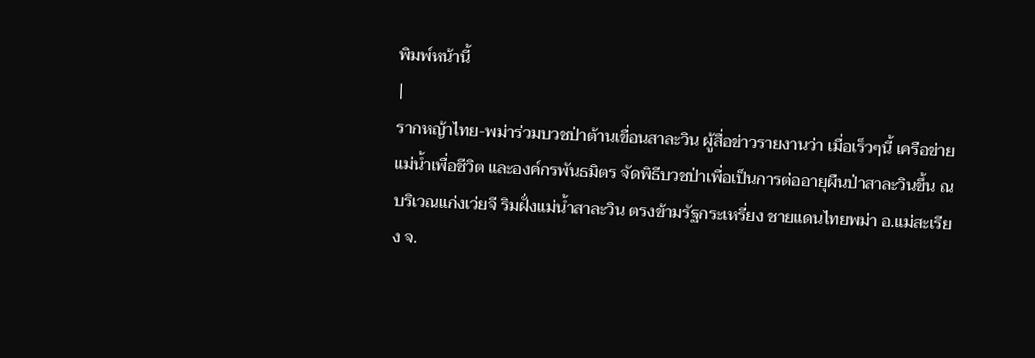พิมพ์หน้านี้
|
รากหญ้าไทย-พม่าร่วมบวชป่าต้านเขื่อนสาละวิน ผู้สื่อข่าวรายงานว่า เมื่อเร็วๆนี้ เครือข่ายแม่น้ำเพื่อชีวิต และองค์กรพันธมิตร จัดพิธีบวชป่าเพื่อเป็นการต่ออายุผืนป่าสาละวินขึ้น ณ บริเวณแก่งเว่ยจี ริมฝั่งแม่น้ำสาละวิน ตรงข้ามรัฐกระเหรี่ยง ชายแดนไทยพม่า อ.แม่สะเรียง จ.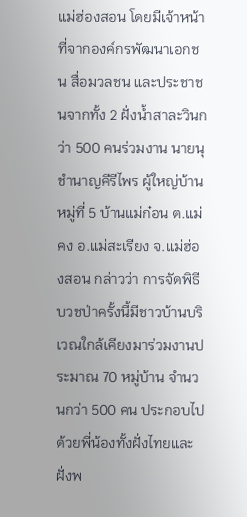แม่ฮ่องสอน โดยมีเจ้าหน้าที่จากองค์กรพัฒนาเอกชน สื่อมวลชน และประชาชนจากทั้ง 2 ฝั่งน้ำสาละวินกว่า 500 คนร่วมงาน นายนุ ชำนาญคีรีไพร ผู้ใหญ่บ้านหมู่ที่ 5 บ้านแม่ก๋อน ต.แม่คง อ.แม่สะเรียง จ.แม่ฮ่องสอน กล่าวว่า การจัดพิธีบวชป่าครั้งนี้มีชาวบ้านบริเวณใกล้เคียงมาร่วมงานประมาณ 70 หมู่บ้าน จำนวนกว่า 500 คน ประกอบไปด้วยพี่น้องทั้งฝั่งไทยและฝั่งพ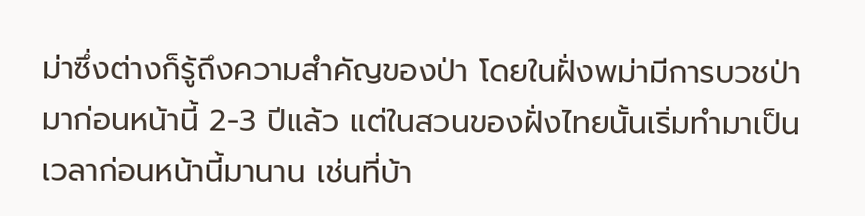ม่าซึ่งต่างก็รู้ถึงความสำคัญของป่า โดยในฝั่งพม่ามีการบวชป่ามาก่อนหน้านี้ 2-3 ปีแล้ว แต่ในสวนของฝั่งไทยนั้นเริ่มทำมาเป็นเวลาก่อนหน้านี้มานาน เช่นที่บ้า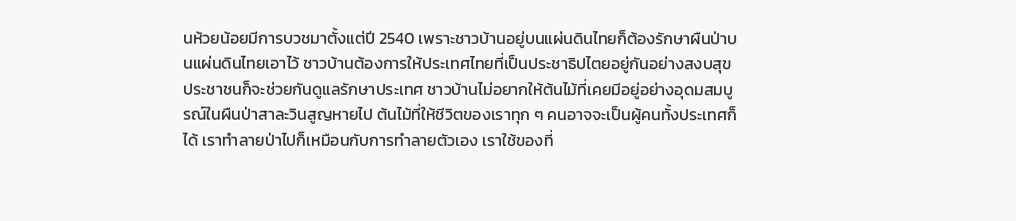นห้วยน้อยมีการบวชมาตั้งแต่ปี 2540 เพราะชาวบ้านอยู่บนแผ่นดินไทยก็ต้องรักษาผืนป่าบนแผ่นดินไทยเอาไว้ ชาวบ้านต้องการให้ประเทศไทยที่เป็นประชาธิปไตยอยู่กันอย่างสงบสุข ประชาชนก็จะช่วยกันดูแลรักษาประเทศ ชาวบ้านไม่อยากให้ต้นไม้ที่เคยมีอยู่อย่างอุดมสมบูรณ์ในผืนป่าสาละวินสูญหายไป ต้นไม้ที่ให้ชีวิตของเราทุก ๆ คนอาจจะเป็นผู้คนทั้งประเทศก็ได้ เราทำลายป่าไปก็เหมือนกับการทำลายตัวเอง เราใช้ของที่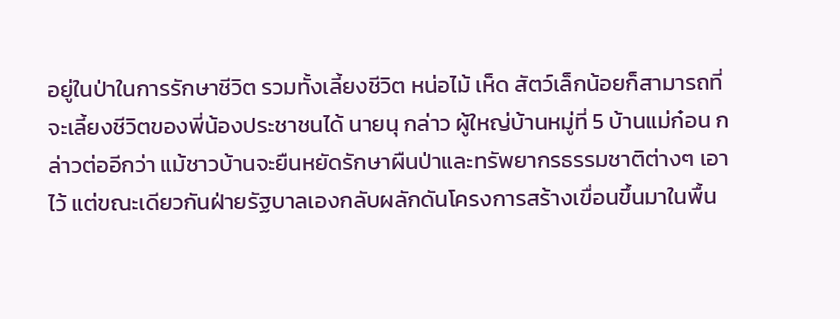อยู่ในป่าในการรักษาชีวิต รวมทั้งเลี้ยงชีวิต หน่อไม้ เห็ด สัตว์เล็กน้อยก็สามารถที่จะเลี้ยงชีวิตของพี่น้องประชาชนได้ นายนุ กล่าว ผู้ใหญ่บ้านหมู่ที่ 5 บ้านแม่ก๋อน กล่าวต่ออีกว่า แม้ชาวบ้านจะยืนหยัดรักษาผืนป่าและทรัพยากรธรรมชาติต่างๆ เอาไว้ แต่ขณะเดียวกันฝ่ายรัฐบาลเองกลับผลักดันโครงการสร้างเขื่อนขึ้นมาในพื้น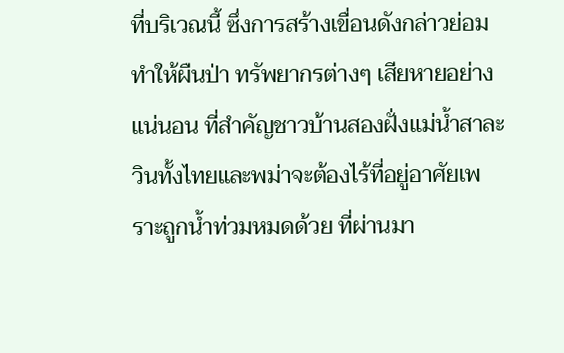ที่บริเวณนี้ ซึ่งการสร้างเขื่อนดังกล่าวย่อมทำให้ผืนป่า ทรัพยากรต่างๆ เสียหายอย่างแน่นอน ที่สำคัญชาวบ้านสองฝั่งแม่น้ำสาละวินทั้งไทยและพม่าจะต้องไร้ที่อยู่อาศัยเพราะถูกน้ำท่วมหมดด้วย ที่ผ่านมา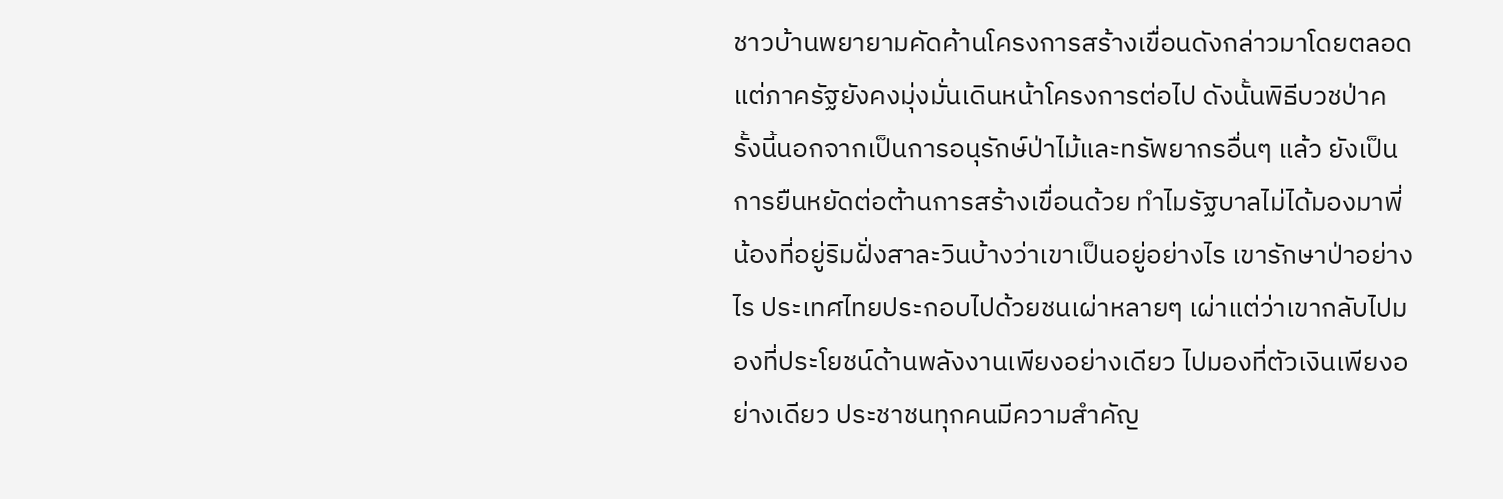ชาวบ้านพยายามคัดค้านโครงการสร้างเขื่อนดังกล่าวมาโดยตลอด แต่ภาครัฐยังคงมุ่งมั่นเดินหน้าโครงการต่อไป ดังนั้นพิธีบวชป่าครั้งนี้นอกจากเป็นการอนุรักษ์ป่าไม้และทรัพยากรอื่นๆ แล้ว ยังเป็นการยืนหยัดต่อต้านการสร้างเขื่อนด้วย ทำไมรัฐบาลไม่ได้มองมาพี่น้องที่อยู่ริมฝั่งสาละวินบ้างว่าเขาเป็นอยู่อย่างไร เขารักษาป่าอย่างไร ประเทศไทยประกอบไปด้วยชนเผ่าหลายๆ เผ่าแต่ว่าเขากลับไปมองที่ประโยชน์ด้านพลังงานเพียงอย่างเดียว ไปมองที่ตัวเงินเพียงอย่างเดียว ประชาชนทุกคนมีความสำคัญ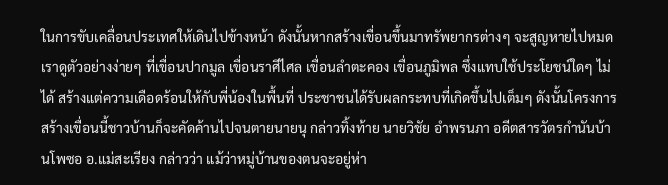ในการขับเคลื่อนประเทศให้เดินไปข้างหน้า ดังนั้นหากสร้างเขื่อนขึ้นมาทรัพยากรต่างๆ จะสูญหายไปหมด เราดูตัวอย่างง่ายๆ ที่เขื่อนปากมูล เขื่อนราศีไศล เขื่อนลำตะคอง เขื่อนภูมิพล ซึ่งแทบใช้ประโยชน์ใดๆ ไม่ได้ สร้างแต่ความเดือดร้อนให้กับพี่น้องในพื้นที่ ประชาชนได้รับผลกระทบที่เกิดขึ้นไปเต็มๆ ดังนั้นโครงการสร้างเขื่อนนี้ชาวบ้านก็จะคัดค้านไปจนตายนายนุ กล่าวทิ้งท้าย นายวิชัย อำพรนภา อดีตสารวัตรกำนันบ้านโพซอ อ.แม่สะเรียง กล่าวว่า แม้ว่าหมู่บ้านของตนจะอยู่ห่า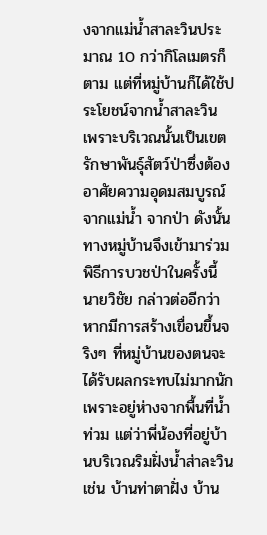งจากแม่น้ำสาละวินประมาณ 10 กว่ากิโลเมตรก็ตาม แต่ที่หมู่บ้านก็ได้ใช้ประโยชน์จากน้ำสาละวิน เพราะบริเวณนั้นเป็นเขตรักษาพันธุ์สัตว์ป่าซึ่งต้องอาศัยความอุดมสมบูรณ์จากแม่น้ำ จากป่า ดังนั้นทางหมู่บ้านจึงเข้ามาร่วมพิธีการบวชป่าในครั้งนี้ นายวิชัย กล่าวต่ออีกว่า หากมีการสร้างเขื่อนขึ้นจริงๆ ที่หมู่บ้านของตนจะได้รับผลกระทบไม่มากนักเพราะอยู่ห่างจากพื้นที่น้ำท่วม แต่ว่าพี่น้องที่อยู่บ้านบริเวณริมฝั่งน้ำส่าละวิน เช่น บ้านท่าตาฝั่ง บ้าน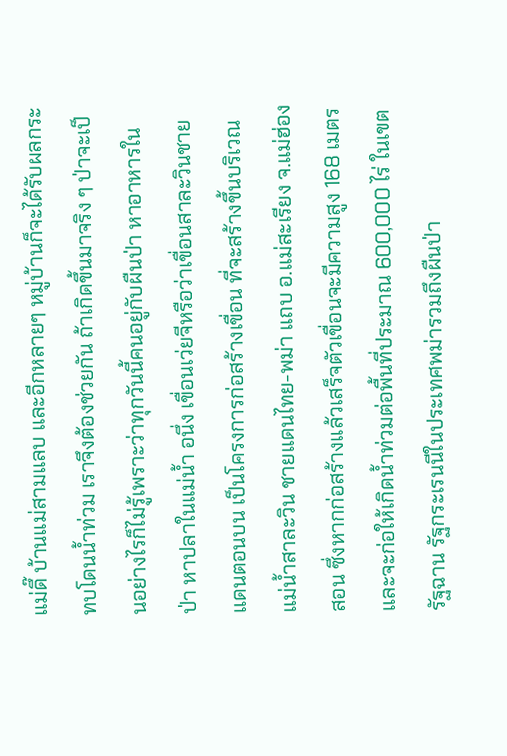แม่ดึ๊ บ้านแม่สามแลบ และอีกหลายๆ หมู่บ้านก็จะได้รับผลกระทบโดนน้ำท่วม เราจึงต้องช่วยกัน ถ้าเกิดขึ้นมาจริง ๆ ป่าจะเป็นอย่างไรก็ไม่รู้เพราะว่าทุกวันนี้คนอยู่กับผืนป่า หาอาหารในป่า หาปลาในแม่น้ำ อนึ่ง เขื่อนเว่ยจีหรือว่าเขื่อนสาละวินชายแดนตอนบน เป็นโครงการก่อสร้างเขื่อน ที่จะสร้างขึ้นบริเวณแม่น้ำสาละวิน ชายแดนไทย-พม่า แถบ อ.แม่สะเรียง จ.แม่ฮ่องสอน ซึ่งหากก่อสร้างแล้วเสร็จตัวเขื่อนจะมีความสูง 168 เมตร และจะก่อให้เกิดน้ำท่วมต่อพื้นที่ประมาณ 600,000 ไร่ ในเขตรัฐฉาน รัฐกระเรนนีในประเทศพม่ารวมถึงผืนป่า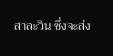สาละวิน ซึ่งจะส่ง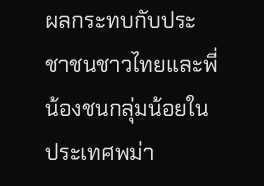ผลกระทบกับประชาชนชาวไทยและพี่น้องชนกลุ่มน้อยในประเทศพม่า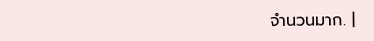จำนวนมาก. |